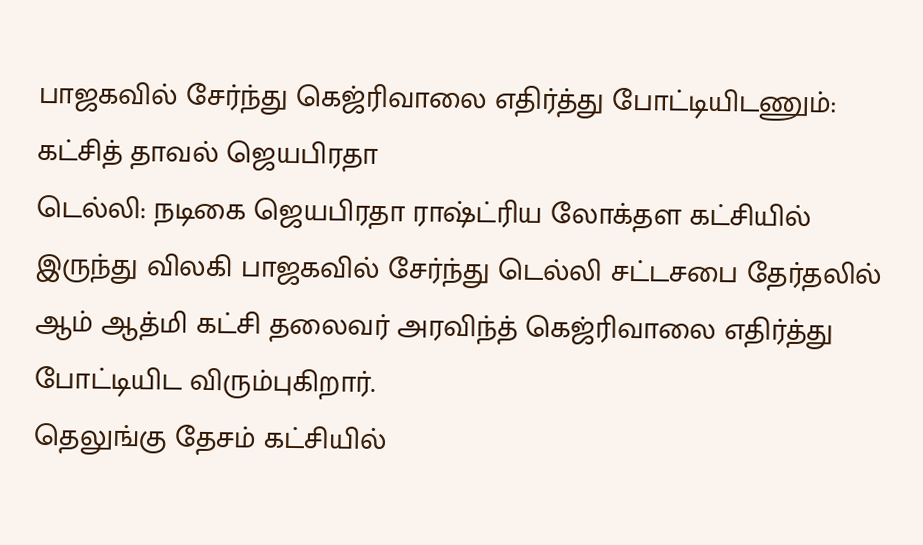பாஜகவில் சேர்ந்து கெஜ்ரிவாலை எதிர்த்து போட்டியிடணும்: கட்சித் தாவல் ஜெயபிரதா
டெல்லி: நடிகை ஜெயபிரதா ராஷ்ட்ரிய லோக்தள கட்சியில் இருந்து விலகி பாஜகவில் சேர்ந்து டெல்லி சட்டசபை தேர்தலில் ஆம் ஆத்மி கட்சி தலைவர் அரவிந்த் கெஜ்ரிவாலை எதிர்த்து போட்டியிட விரும்புகிறார்.
தெலுங்கு தேசம் கட்சியில்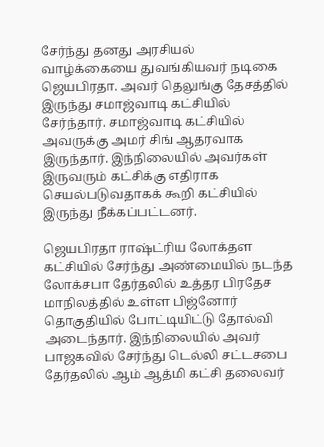சேர்ந்து தனது அரசியல் வாழ்க்கையை துவங்கியவர் நடிகை ஜெயபிரதா. அவர் தெலுங்கு தேசத்தில் இருந்து சமாஜ்வாடி கட்சியில் சேர்ந்தார். சமாஜ்வாடி கட்சியில் அவருக்கு அமர் சிங் ஆதரவாக இருந்தார். இந்நிலையில் அவர்கள் இருவரும் கட்சிக்கு எதிராக செயல்படுவதாகக் கூறி கட்சியில் இருந்து நீக்கப்பட்டனர்.

ஜெயபிரதா ராஷ்ட்ரிய லோக்தள கட்சியில் சேர்ந்து அண்மையில் நடந்த லோக்சபா தேர்தலில் உத்தர பிரதேச மாநிலத்தில் உள்ள பிஜ்னோர் தொகுதியில் போட்டியிட்டு தோல்வி அடைந்தார். இந்நிலையில் அவர் பாஜகவில் சேர்ந்து டெல்லி சட்டசபை தேர்தலில் ஆம் ஆத்மி கட்சி தலைவர்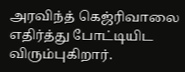அரவிந்த் கெஜ்ரிவாலை எதிர்த்து போட்டியிட விரும்புகிறார்.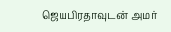ஜெயபிரதாவுடன் அமர்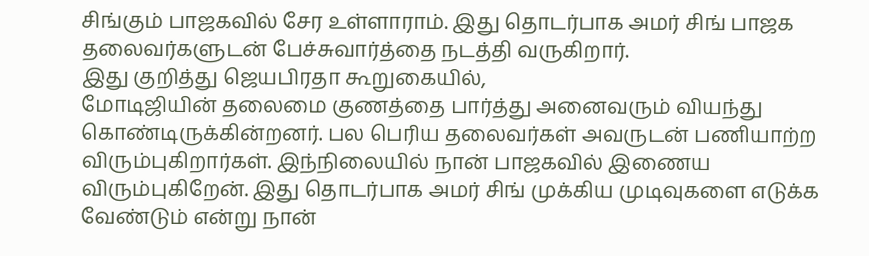சிங்கும் பாஜகவில் சேர உள்ளாராம். இது தொடர்பாக அமர் சிங் பாஜக தலைவர்களுடன் பேச்சுவார்த்தை நடத்தி வருகிறார்.
இது குறித்து ஜெயபிரதா கூறுகையில்,
மோடிஜியின் தலைமை குணத்தை பார்த்து அனைவரும் வியந்து கொண்டிருக்கின்றனர். பல பெரிய தலைவர்கள் அவருடன் பணியாற்ற விரும்புகிறார்கள். இந்நிலையில் நான் பாஜகவில் இணைய விரும்புகிறேன். இது தொடர்பாக அமர் சிங் முக்கிய முடிவுகளை எடுக்க வேண்டும் என்று நான்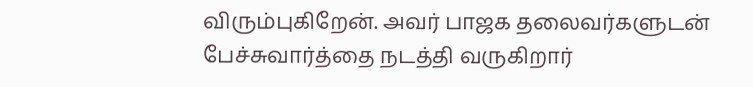விரும்புகிறேன். அவர் பாஜக தலைவர்களுடன் பேச்சுவார்த்தை நடத்தி வருகிறார்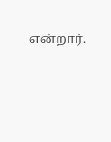என்றார்.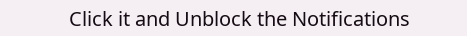Click it and Unblock the Notifications